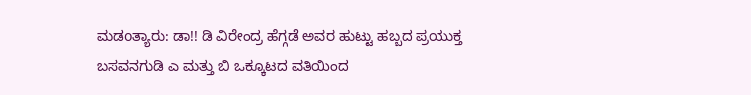ಮಡoತ್ಯಾರು: ಡಾ!! ಡಿ ವಿರೇಂದ್ರ ಹೆಗ್ಗಡೆ ಅವರ ಹುಟ್ಟು ಹಬ್ಬದ ಪ್ರಯುಕ್ತ ಬಸವನಗುಡಿ ಎ ಮತ್ತು ಬಿ ಒಕ್ಕೂಟದ ವತಿಯಿಂದ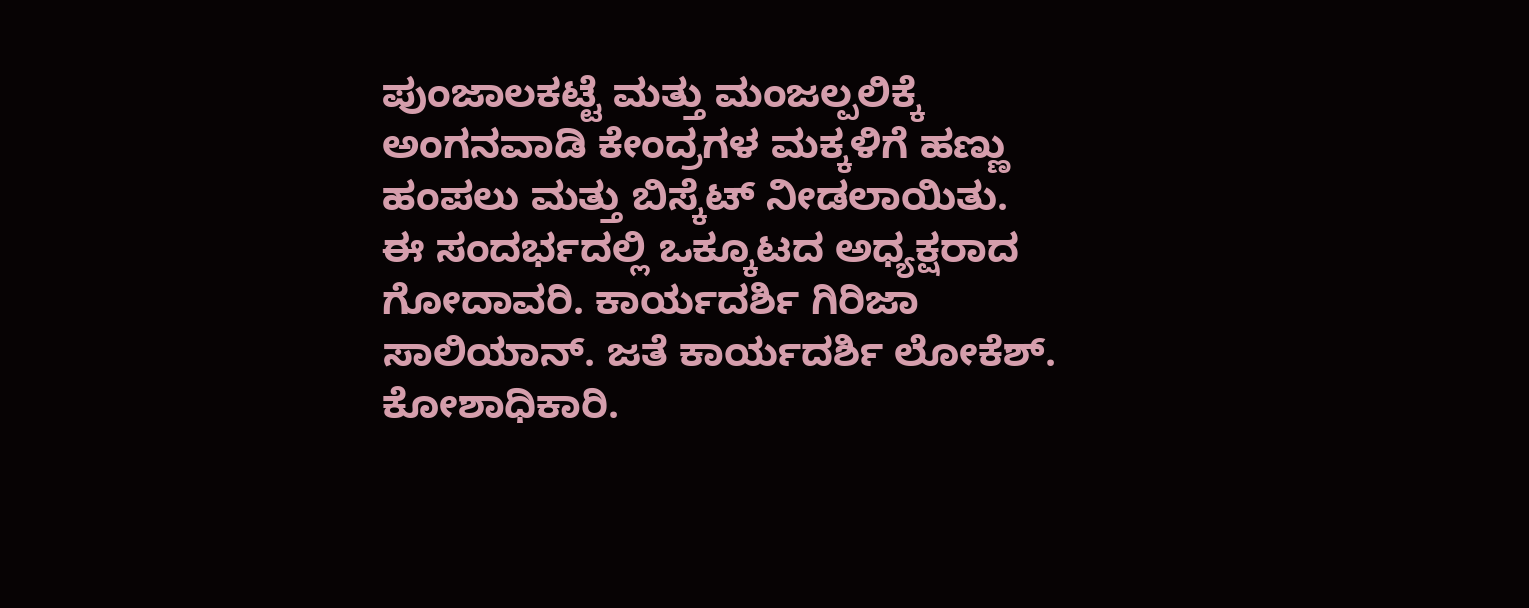ಪುಂಜಾಲಕಟ್ಟೆ ಮತ್ತು ಮಂಜಲ್ಪಲಿಕ್ಕೆ ಅಂಗನವಾಡಿ ಕೇಂದ್ರಗಳ ಮಕ್ಕಳಿಗೆ ಹಣ್ಣು ಹಂಪಲು ಮತ್ತು ಬಿಸ್ಕೆಟ್ ನೀಡಲಾಯಿತು. ಈ ಸಂದರ್ಭದಲ್ಲಿ ಒಕ್ಕೂಟದ ಅಧ್ಯಕ್ಷರಾದ ಗೋದಾವರಿ. ಕಾರ್ಯದರ್ಶಿ ಗಿರಿಜಾ ಸಾಲಿಯಾನ್. ಜತೆ ಕಾರ್ಯದರ್ಶಿ ಲೋಕೆಶ್. ಕೋಶಾಧಿಕಾರಿ.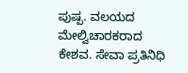ಪುಷ್ಪ. ವಲಯದ ಮೇಲ್ವಿಚಾರಕರಾದ ಕೇಶವ. ಸೇವಾ ಪ್ರತಿನಿಧಿ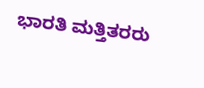ಭಾರತಿ ಮತ್ತಿತರರು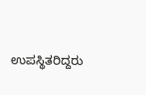ಉಪಸ್ಥಿತರಿದ್ದರು